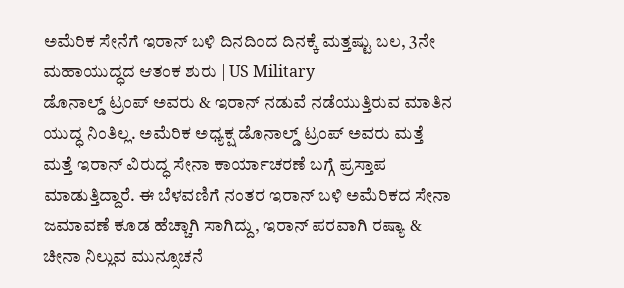ಅಮೆರಿಕ ಸೇನೆಗೆ ಇರಾನ್ ಬಳಿ ದಿನದಿಂದ ದಿನಕ್ಕೆ ಮತ್ತಷ್ಟು ಬಲ, 3ನೇ ಮಹಾಯುದ್ಧದ ಆತಂಕ ಶುರು | US Military
ಡೊನಾಲ್ಡ್ ಟ್ರಂಪ್ ಅವರು & ಇರಾನ್ ನಡುವೆ ನಡೆಯುತ್ತಿರುವ ಮಾತಿನ ಯುದ್ಧ ನಿಂತಿಲ್ಲ. ಅಮೆರಿಕ ಅಧ್ಯಕ್ಷ ಡೊನಾಲ್ಡ್ ಟ್ರಂಪ್ ಅವರು ಮತ್ತೆ ಮತ್ತೆ ಇರಾನ್ ವಿರುದ್ಧ ಸೇನಾ ಕಾರ್ಯಾಚರಣೆ ಬಗ್ಗೆ ಪ್ರಸ್ತಾಪ ಮಾಡುತ್ತಿದ್ದಾರೆ. ಈ ಬೆಳವಣಿಗೆ ನಂತರ ಇರಾನ್ ಬಳಿ ಅಮೆರಿಕದ ಸೇನಾ ಜಮಾವಣೆ ಕೂಡ ಹೆಚ್ಚಾಗಿ ಸಾಗಿದ್ದು, ಇರಾನ್ ಪರವಾಗಿ ರಷ್ಯಾ & ಚೀನಾ ನಿಲ್ಲುವ ಮುನ್ಸೂಚನೆ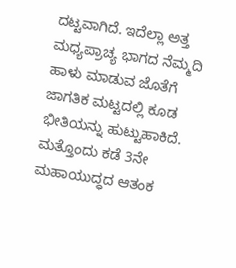ದಟ್ಟವಾಗಿದೆ. ಇದೆಲ್ಲಾ ಅತ್ತ ಮಧ್ಯಪ್ರಾಚ್ಯ ಭಾಗದ ನೆಮ್ಮದಿ ಹಾಳು ಮಾಡುವ ಜೊತೆಗೆ ಜಾಗತಿಕ ಮಟ್ಟದಲ್ಲಿ ಕೂಡ ಭೀತಿಯನ್ನು ಹುಟ್ಟುಹಾಕಿದೆ. ಮತ್ತೊಂದು ಕಡೆ 3ನೇ ಮಹಾಯುದ್ಧದ ಆತಂಕ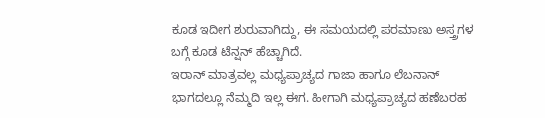ಕೂಡ ಇದೀಗ ಶುರುವಾಗಿದ್ದು, ಈ ಸಮಯದಲ್ಲಿ ಪರಮಾಣು ಅಸ್ತ್ರಗಳ ಬಗ್ಗೆ ಕೂಡ ಟೆನ್ಷನ್ ಹೆಚ್ಚಾಗಿದೆ.
ಇರಾನ್ ಮಾತ್ರವಲ್ಲ ಮಧ್ಯಪ್ರಾಚ್ಯದ ಗಾಜಾ ಹಾಗೂ ಲೆಬನಾನ್ ಭಾಗದಲ್ಲೂ ನೆಮ್ಮದಿ ಇಲ್ಲ ಈಗ. ಹೀಗಾಗಿ ಮಧ್ಯಪ್ರಾಚ್ಯದ ಹಣೆಬರಹ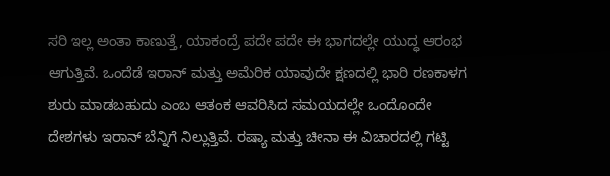ಸರಿ ಇಲ್ಲ ಅಂತಾ ಕಾಣುತ್ತೆ, ಯಾಕಂದ್ರೆ ಪದೇ ಪದೇ ಈ ಭಾಗದಲ್ಲೇ ಯುದ್ಧ ಆರಂಭ ಆಗುತ್ತಿವೆ. ಒಂದೆಡೆ ಇರಾನ್ ಮತ್ತು ಅಮೆರಿಕ ಯಾವುದೇ ಕ್ಷಣದಲ್ಲಿ ಭಾರಿ ರಣಕಾಳಗ ಶುರು ಮಾಡಬಹುದು ಎಂಬ ಆತಂಕ ಆವರಿಸಿದ ಸಮಯದಲ್ಲೇ ಒಂದೊಂದೇ ದೇಶಗಳು ಇರಾನ್ ಬೆನ್ನಿಗೆ ನಿಲ್ಲುತ್ತಿವೆ. ರಷ್ಯಾ ಮತ್ತು ಚೀನಾ ಈ ವಿಚಾರದಲ್ಲಿ ಗಟ್ಟಿ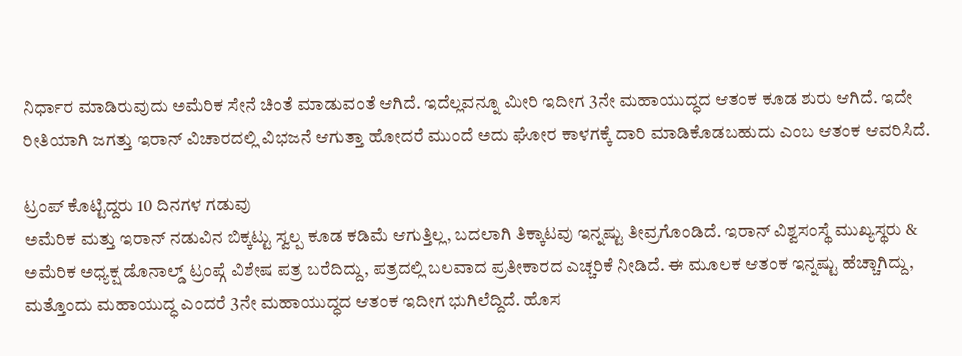ನಿರ್ಧಾರ ಮಾಡಿರುವುದು ಅಮೆರಿಕ ಸೇನೆ ಚಿಂತೆ ಮಾಡುವಂತೆ ಆಗಿದೆ. ಇದೆಲ್ಲವನ್ನೂ ಮೀರಿ ಇದೀಗ 3ನೇ ಮಹಾಯುದ್ಧದ ಆತಂಕ ಕೂಡ ಶುರು ಆಗಿದೆ. ಇದೇ ರೀತಿಯಾಗಿ ಜಗತ್ತು ಇರಾನ್ ವಿಚಾರದಲ್ಲಿ ವಿಭಜನೆ ಆಗುತ್ತಾ ಹೋದರೆ ಮುಂದೆ ಅದು ಘೋರ ಕಾಳಗಕ್ಕೆ ದಾರಿ ಮಾಡಿಕೊಡಬಹುದು ಎಂಬ ಆತಂಕ ಆವರಿಸಿದೆ.

ಟ್ರಂಪ್ ಕೊಟ್ಟಿದ್ದರು 10 ದಿನಗಳ ಗಡುವು
ಅಮೆರಿಕ ಮತ್ತು ಇರಾನ್ ನಡುವಿನ ಬಿಕ್ಕಟ್ಟು ಸ್ವಲ್ಪ ಕೂಡ ಕಡಿಮೆ ಆಗುತ್ತಿಲ್ಲ, ಬದಲಾಗಿ ತಿಕ್ಕಾಟವು ಇನ್ನಷ್ಟು ತೀವ್ರಗೊಂಡಿದೆ. ಇರಾನ್ ವಿಶ್ವಸಂಸ್ಥೆ ಮುಖ್ಯಸ್ಥರು & ಅಮೆರಿಕ ಅಧ್ಯಕ್ಷ ಡೊನಾಲ್ಡ್ ಟ್ರಂಪ್ಗೆ ವಿಶೇಷ ಪತ್ರ ಬರೆದಿದ್ದು, ಪತ್ರದಲ್ಲಿ ಬಲವಾದ ಪ್ರತೀಕಾರದ ಎಚ್ಚರಿಕೆ ನೀಡಿದೆ. ಈ ಮೂಲಕ ಆತಂಕ ಇನ್ನಷ್ಟು ಹೆಚ್ಚಾಗಿದ್ದು, ಮತ್ತೊಂದು ಮಹಾಯುದ್ಧ ಎಂದರೆ 3ನೇ ಮಹಾಯುದ್ಧದ ಆತಂಕ ಇದೀಗ ಭುಗಿಲೆದ್ದಿದೆ. ಹೊಸ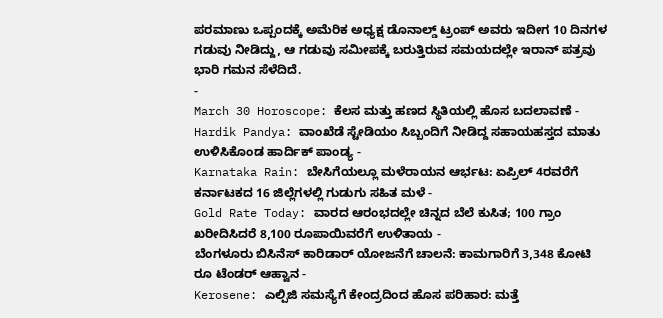ಪರಮಾಣು ಒಪ್ಪಂದಕ್ಕೆ ಅಮೆರಿಕ ಅಧ್ಯಕ್ಷ ಡೊನಾಲ್ಡ್ ಟ್ರಂಪ್ ಅವರು ಇದೀಗ 10 ದಿನಗಳ ಗಡುವು ನೀಡಿದ್ದು, ಆ ಗಡುವು ಸಮೀಪಕ್ಕೆ ಬರುತ್ತಿರುವ ಸಮಯದಲ್ಲೇ ಇರಾನ್ ಪತ್ರವು ಭಾರಿ ಗಮನ ಸೆಳೆದಿದೆ.
-
March 30 Horoscope: ಕೆಲಸ ಮತ್ತು ಹಣದ ಸ್ಥಿತಿಯಲ್ಲಿ ಹೊಸ ಬದಲಾವಣೆ -
Hardik Pandya: ವಾಂಖೆಡೆ ಸ್ಟೇಡಿಯಂ ಸಿಬ್ಬಂದಿಗೆ ನೀಡಿದ್ದ ಸಹಾಯಹಸ್ತದ ಮಾತು ಉಳಿಸಿಕೊಂಡ ಹಾರ್ದಿಕ್ ಪಾಂಡ್ಯ -
Karnataka Rain: ಬೇಸಿಗೆಯಲ್ಲೂ ಮಳೆರಾಯನ ಆರ್ಭಟ: ಏಪ್ರಿಲ್ 4ರವರೆಗೆ ಕರ್ನಾಟಕದ 16 ಜಿಲ್ಲೆಗಳಲ್ಲಿ ಗುಡುಗು ಸಹಿತ ಮಳೆ -
Gold Rate Today: ವಾರದ ಆರಂಭದಲ್ಲೇ ಚಿನ್ನದ ಬೆಲೆ ಕುಸಿತ; 100 ಗ್ರಾಂ ಖರೀದಿಸಿದರೆ 8,100 ರೂಪಾಯಿವರೆಗೆ ಉಳಿತಾಯ -
ಬೆಂಗಳೂರು ಬಿಸಿನೆಸ್ ಕಾರಿಡಾರ್ ಯೋಜನೆಗೆ ಚಾಲನೆ: ಕಾಮಗಾರಿಗೆ 3,348 ಕೋಟಿ ರೂ ಟೆಂಡರ್ ಆಹ್ವಾನ -
Kerosene: ಎಲ್ಪಿಜಿ ಸಮಸ್ಯೆಗೆ ಕೇಂದ್ರದಿಂದ ಹೊಸ ಪರಿಹಾರ: ಮತ್ತೆ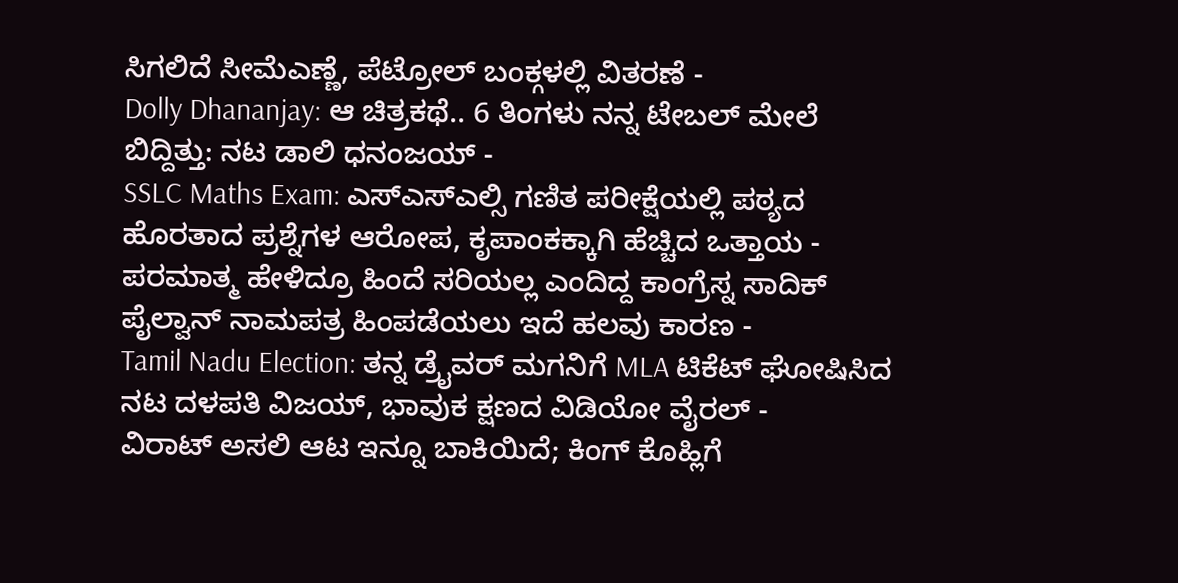ಸಿಗಲಿದೆ ಸೀಮೆಎಣ್ಣೆ, ಪೆಟ್ರೋಲ್ ಬಂಕ್ಗಳಲ್ಲಿ ವಿತರಣೆ -
Dolly Dhananjay: ಆ ಚಿತ್ರಕಥೆ.. 6 ತಿಂಗಳು ನನ್ನ ಟೇಬಲ್ ಮೇಲೆ ಬಿದ್ದಿತ್ತು: ನಟ ಡಾಲಿ ಧನಂಜಯ್ -
SSLC Maths Exam: ಎಸ್ಎಸ್ಎಲ್ಸಿ ಗಣಿತ ಪರೀಕ್ಷೆಯಲ್ಲಿ ಪಠ್ಯದ ಹೊರತಾದ ಪ್ರಶ್ನೆಗಳ ಆರೋಪ, ಕೃಪಾಂಕಕ್ಕಾಗಿ ಹೆಚ್ಚಿದ ಒತ್ತಾಯ -
ಪರಮಾತ್ಮ ಹೇಳಿದ್ರೂ ಹಿಂದೆ ಸರಿಯಲ್ಲ ಎಂದಿದ್ದ ಕಾಂಗ್ರೆಸ್ನ ಸಾದಿಕ್ ಪೈಲ್ವಾನ್ ನಾಮಪತ್ರ ಹಿಂಪಡೆಯಲು ಇದೆ ಹಲವು ಕಾರಣ -
Tamil Nadu Election: ತನ್ನ ಡ್ರೈವರ್ ಮಗನಿಗೆ MLA ಟಿಕೆಟ್ ಘೋಷಿಸಿದ ನಟ ದಳಪತಿ ವಿಜಯ್, ಭಾವುಕ ಕ್ಷಣದ ವಿಡಿಯೋ ವೈರಲ್ -
ವಿರಾಟ್ ಅಸಲಿ ಆಟ ಇನ್ನೂ ಬಾಕಿಯಿದೆ; ಕಿಂಗ್ ಕೊಹ್ಲಿಗೆ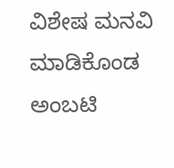ವಿಶೇಷ ಮನವಿ ಮಾಡಿಕೊಂಡ ಅಂಬಟಿ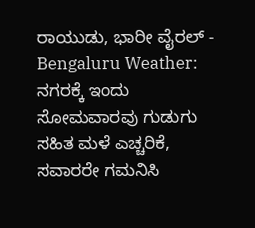ರಾಯುಡು, ಭಾರೀ ವೈರಲ್ -
Bengaluru Weather: ನಗರಕ್ಕೆ ಇಂದು ಸೋಮವಾರವು ಗುಡುಗು ಸಹಿತ ಮಳೆ ಎಚ್ಚರಿಕೆ, ಸವಾರರೇ ಗಮನಿಸಿ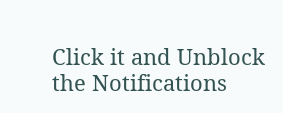Click it and Unblock the Notifications